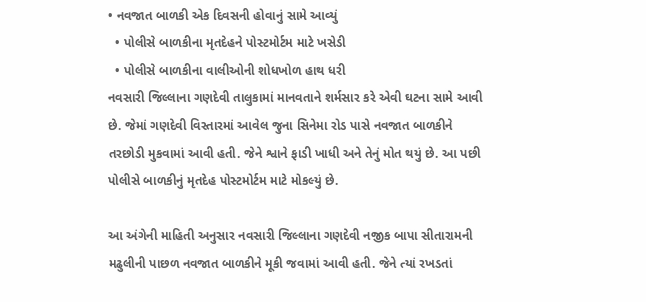• નવજાત બાળકી એક દિવસની હોવાનું સામે આવ્યું
  • પોલીસે બાળકીના મૃતદેહને પોસ્ટમોર્ટમ માટે ખસેડી
  • પોલીસે બાળકીના વાલીઓની શોધખોળ હાથ ધરી
નવસારી જિલ્લાના ગણદેવી તાલુકામાં માનવતાને શર્મસાર કરે એવી ઘટના સામે આવી છે. જેમાં ગણદેવી વિસ્તારમાં આવેલ જુના સિનેમા રોડ પાસે નવજાત બાળકીને તરછોડી મુકવામાં આવી હતી. જેને શ્વાને ફાડી ખાધી અને તેનું મોત થયું છે. આ પછી પોલીસે બાળકીનું મૃતદેહ પોસ્ટમોર્ટમ માટે મોકલ્યું છે.

આ અંગેની માહિતી અનુસાર નવસારી જિલ્લાના ગણદેવી નજીક બાપા સીતારામની મઢુલીની પાછળ નવજાત બાળકીને મૂકી જવામાં આવી હતી. જેને ત્યાં રખડતાં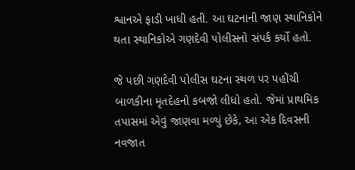શ્વાનએ ફાડી ખાધી હતી. આ ઘટનાની જાણ સ્થાનિકોને થતા સ્થાનિકોએ ગણદેવી પોલીસનો સંપર્ક કર્યો હતો.

જે પછી ગણદેવી પોલીસ ઘટના સ્થળ પર પહોંચી બાળકીના મૃતદેહનો કબજો લીધો હતો. જેમાં પ્રાથમિક તપાસમાં એવું જાણવા મળ્યું છેકે, આ એક દિવસની નવજાત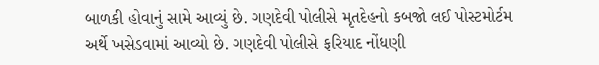બાળકી હોવાનું સામે આવ્યું છે. ગણદેવી પોલીસે મૃતદેહનો કબજો લઈ પોસ્ટમોર્ટમ અર્થે ખસેડવામાં આવ્યો છે. ગણદેવી પોલીસે ફરિયાદ નોંધણી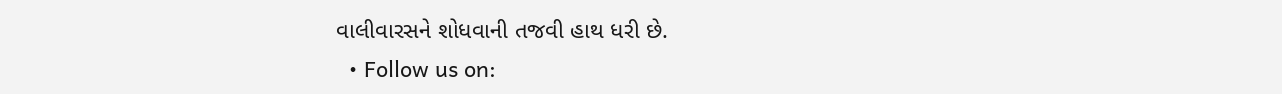વાલીવારસને શોધવાની તજવી હાથ ધરી છે.
  • Follow us on: